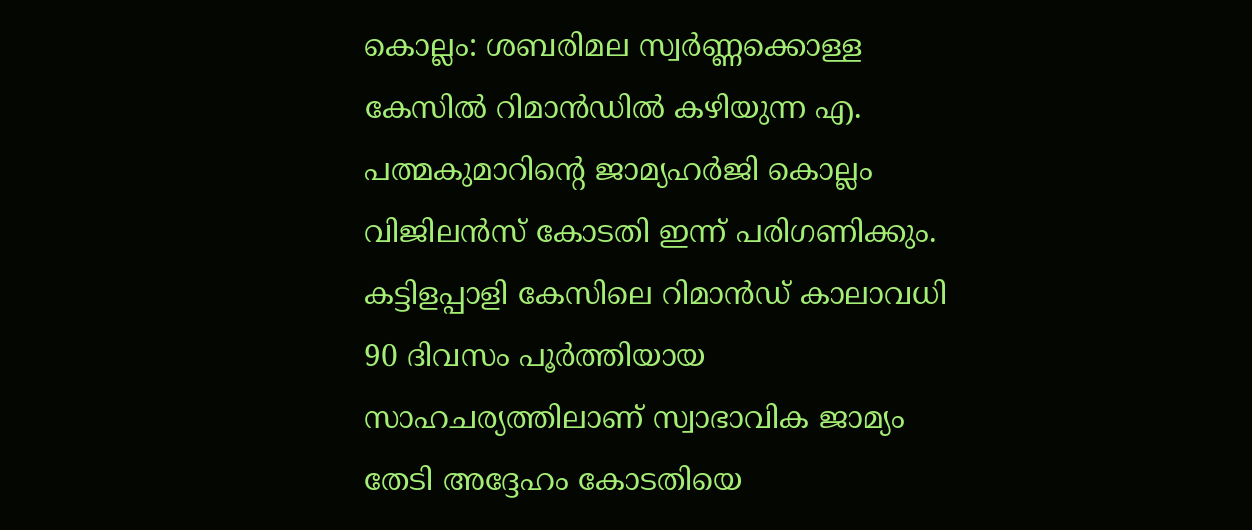കൊല്ലം: ശബരിമല സ്വർണ്ണക്കൊള്ള കേസിൽ റിമാൻഡിൽ കഴിയുന്ന എ. പത്മകുമാറിന്റെ ജാമ്യഹർജി കൊല്ലം വിജിലൻസ് കോടതി ഇന്ന് പരിഗണിക്കും. കട്ടിളപ്പാളി കേസിലെ റിമാൻഡ് കാലാവധി 90 ദിവസം പൂർത്തിയായ സാഹചര്യത്തിലാണ് സ്വാഭാവിക ജാമ്യം തേടി അദ്ദേഹം കോടതിയെ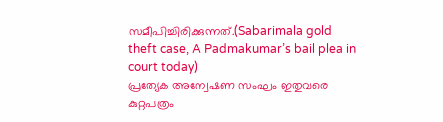സമീപിച്ചിരിക്കുന്നത്.(Sabarimala gold theft case, A Padmakumar’s bail plea in court today)
പ്രത്യേക അന്വേഷണ സംഘം ഇതുവരെ കുറ്റപത്രം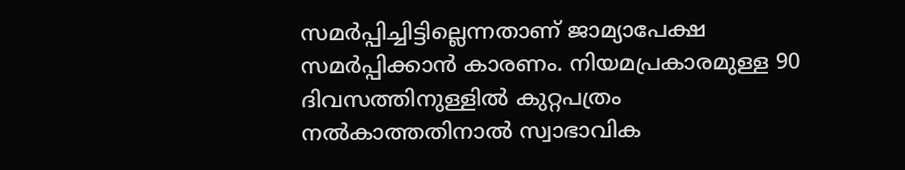സമർപ്പിച്ചിട്ടില്ലെന്നതാണ് ജാമ്യാപേക്ഷ സമർപ്പിക്കാൻ കാരണം. നിയമപ്രകാരമുള്ള 90 ദിവസത്തിനുള്ളിൽ കുറ്റപത്രം നൽകാത്തതിനാൽ സ്വാഭാവിക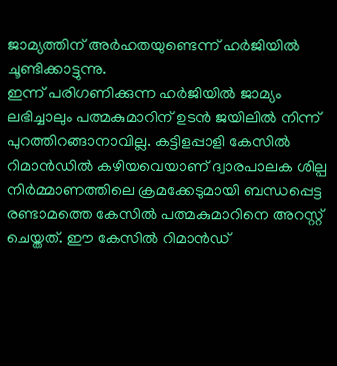ജാമ്യത്തിന് അർഹതയുണ്ടെന്ന് ഹർജിയിൽ ചൂണ്ടിക്കാട്ടുന്നു.
ഇന്ന് പരിഗണിക്കുന്ന ഹർജിയിൽ ജാമ്യം ലഭിച്ചാലും പത്മകുമാറിന് ഉടൻ ജയിലിൽ നിന്ന് പുറത്തിറങ്ങാനാവില്ല. കട്ടിളപ്പാളി കേസിൽ റിമാൻഡിൽ കഴിയവെയാണ് ദ്വാരപാലക ശില്പ നിർമ്മാണത്തിലെ ക്രമക്കേടുമായി ബന്ധപ്പെട്ട രണ്ടാമത്തെ കേസിൽ പത്മകുമാറിനെ അറസ്റ്റ് ചെയ്തത്. ഈ കേസിൽ റിമാൻഡ്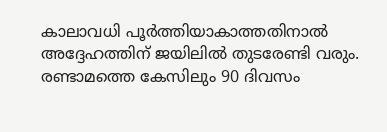കാലാവധി പൂർത്തിയാകാത്തതിനാൽ അദ്ദേഹത്തിന് ജയിലിൽ തുടരേണ്ടി വരും. രണ്ടാമത്തെ കേസിലും 90 ദിവസം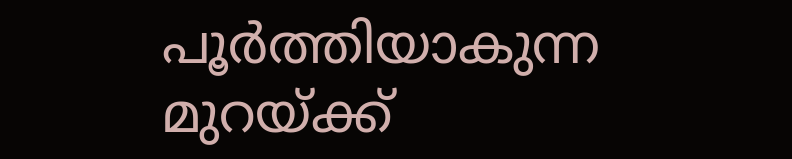പൂർത്തിയാകുന്ന മുറയ്ക്ക്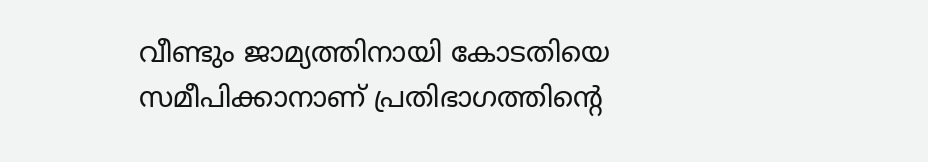വീണ്ടും ജാമ്യത്തിനായി കോടതിയെ സമീപിക്കാനാണ് പ്രതിഭാഗത്തിന്റെ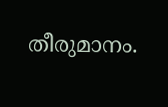തീരുമാനം.